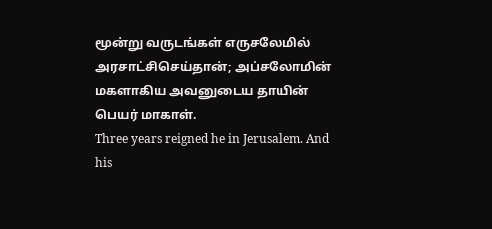மூன்று வருடங்கள் எருசலேமில் அரசாட்சிசெய்தான்; அப்சலோமின் மகளாகிய அவனுடைய தாயின் பெயர் மாகாள்.
Three years reigned he in Jerusalem. And his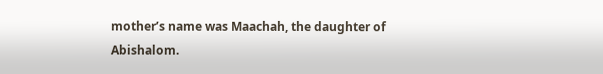mother’s name was Maachah, the daughter of Abishalom.